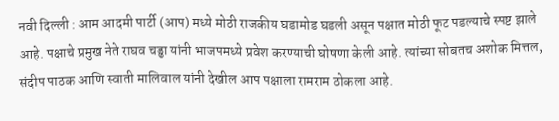नवी दिल्ली : आम आदमी पार्टी (आप) मध्ये मोठी राजकीय घडामोड घडली असून पक्षात मोठी फूट पडल्याचे स्पष्ट झाले आहे. पक्षाचे प्रमुख नेते राघव चड्ढा यांनी भाजपमध्ये प्रवेश करण्याची घोषणा केली आहे. त्यांच्या सोबतच अशोक मित्तल, संदीप पाठक आणि स्वाती मालिवाल यांनी देखील आप पक्षाला रामराम ठोकला आहे.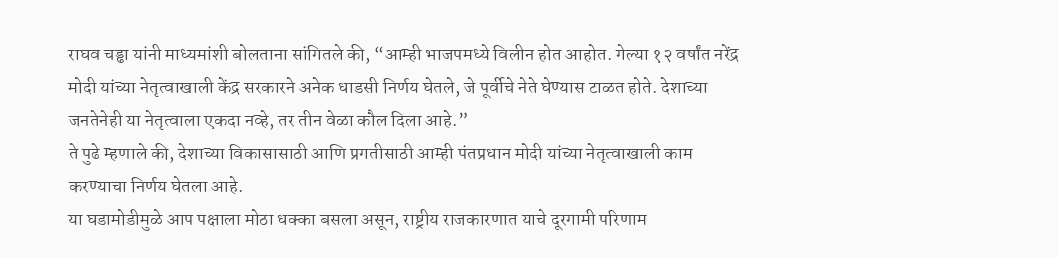राघव चड्ढा यांनी माध्यमांशी बोलताना सांगितले की, “आम्ही भाजपमध्ये विलीन होत आहोत. गेल्या १२ वर्षांत नरेंद्र मोदी यांच्या नेतृत्वाखाली केंद्र सरकारने अनेक धाडसी निर्णय घेतले, जे पूर्वीचे नेते घेण्यास टाळत होते. देशाच्या जनतेनेही या नेतृत्वाला एकदा नव्हे, तर तीन वेळा कौल दिला आहे.”
ते पुढे म्हणाले की, देशाच्या विकासासाठी आणि प्रगतीसाठी आम्ही पंतप्रधान मोदी यांच्या नेतृत्वाखाली काम करण्याचा निर्णय घेतला आहे.
या घडामोडीमुळे आप पक्षाला मोठा धक्का बसला असून, राष्ट्रीय राजकारणात याचे दूरगामी परिणाम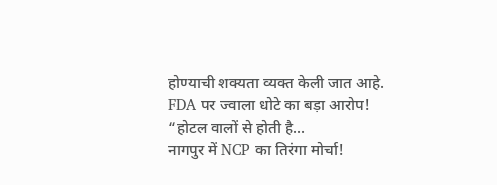होण्याची शक्यता व्यक्त केली जात आहे.
FDA पर ज्वाला धोटे का बड़ा आरोप! “होटल वालों से होती है...
नागपुर में NCP का तिरंगा मोर्चा!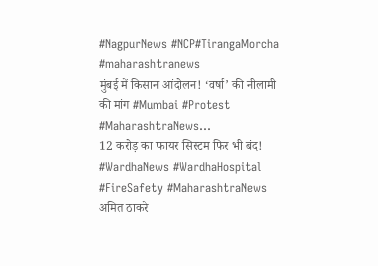#NagpurNews #NCP#TirangaMorcha #maharashtranews
मुंबई में किसान आंदोलन! ‘वर्षा’ की नीलामी की मांग #Mumbai #Protest #MaharashtraNews...
12 करोड़ का फायर सिस्टम फिर भी बंद! #WardhaNews #WardhaHospital #FireSafety #MaharashtraNews
अमित ठाकरे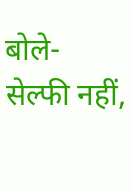बोले- सेल्फी नहीं,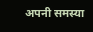अपनी समस्या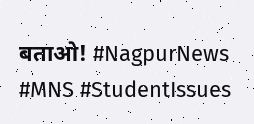बताओ! #NagpurNews #MNS #StudentIssues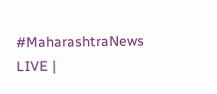#MaharashtraNews
LIVE |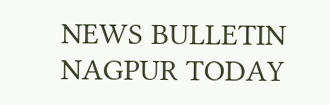NEWS BULLETIN NAGPUR TODAY